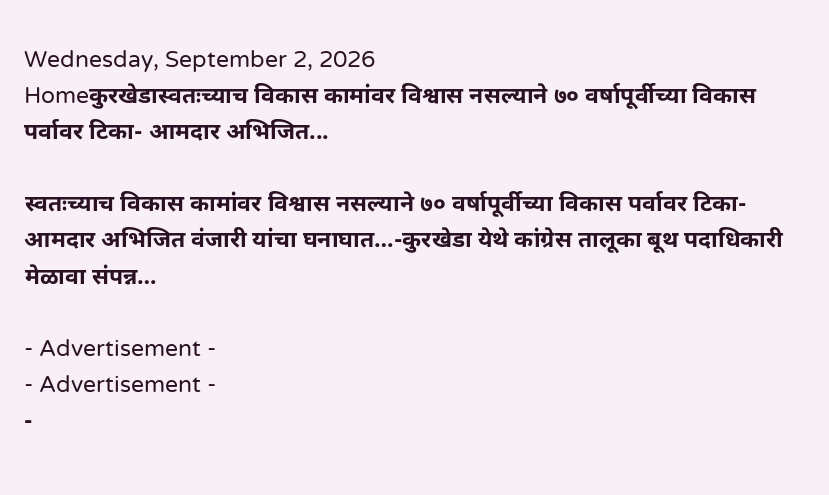Wednesday, September 2, 2026
Homeकुरखेडास्वतःच्याच विकास कामांवर विश्वास नसल्याने ७० वर्षापूर्वीच्या विकास पर्वावर टिका- आमदार अभिजित...

स्वतःच्याच विकास कामांवर विश्वास नसल्याने ७० वर्षापूर्वीच्या विकास पर्वावर टिका- आमदार अभिजित वंजारी यांचा घनाघात…-कुरखेडा येथे कांग्रेस तालूका बूथ पदाधिकारी मेळावा संपन्न…

- Advertisement -
- Advertisement -
-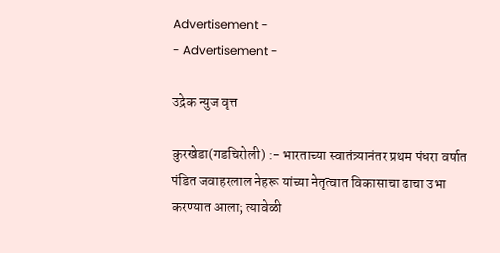Advertisement -
- Advertisement -

उद्रेक न्युज वृत्त

कुरखेडा(गडचिरोली) :- भारताच्या स्वातंत्र्यानंतर प्रथम पंधरा वर्षात पंडित जवाहरलाल नेहरू यांच्या नेतृत्वात विकासाचा ढाचा उभा करण्यात आला; त्यावेळी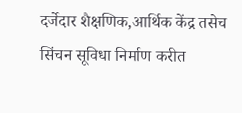दर्जेदार शैक्षणिक,आर्थिक केंद्र तसेच सिंचन सूविधा निर्माण करीत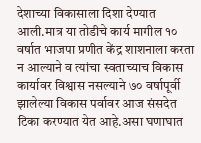देशाच्या विकासाला दिशा देण्यात आली.मात्र या तोडीचे कार्य मागील १० वर्षात भाजपा प्रणीत केंद्र शाशनाला करता न आल्याने व त्यांचा स्वताच्याच विकास कार्यावर विश्वास नसल्याने ७० वर्षापूर्वी झालेल्या विकास पर्वावर आज संसदेत टिका करण्यात येत आहे.असा घणाघात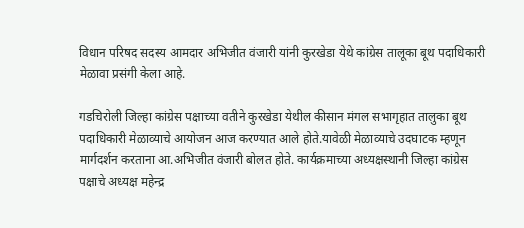विधान परिषद सदस्य आमदार अभिजीत वंजारी यांनी कुरखेडा येथे कांग्रेस तालूका बूथ पदाधिकारी मेळावा प्रसंगी केला आहे.

गडचिरोली जिल्हा कांग्रेस पक्षाच्या वतीने कुरखेडा येथील कीसान मंगल सभागृहात तालुका बूथ पदाधिकारी मेळाव्याचे आयोजन आज करण्यात आले होते.यावेळी मेळाव्याचे उदघाटक म्हणून मार्गदर्शन करताना आ.अभिजीत वंजारी बोलत होते. कार्यक्रमाच्या अध्यक्षस्थानी जिल्हा कांग्रेस पक्षाचे अध्यक्ष महेन्द्र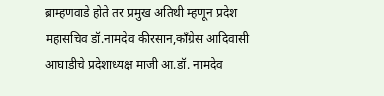ब्राम्हणवाडे होते तर प्रमुख अतिथी म्हणून प्रदेश महासचिव डॉ.नामदेव कीरसान,काँग्रेस आदिवासी आघाडीचे प्रदेशाध्यक्ष माजी आ.डॉ. नामदेव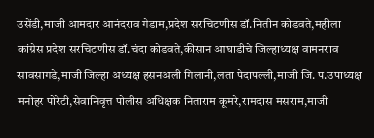उसेंडी,माजी आमदार आनंदराव गेडाम,प्रदेश सरचिटणीस डॉ.नितीन कोडवते,महीला कांग्रेस प्रदेश सरचिटणीस डॉ.चंदा कोडवते,कीसान आघाडीचे जिल्हाध्यक्ष वामनराव सावसागडे,माजी जिल्हा अध्यक्ष हसनअली गिलानी,लता पेदापल्ली,माजी जि. प.उपाध्यक्ष मनोहर पोरेटी,सेवानिवृत्त पोलीस अधिक्षक निताराम कूमरे,रामदास मसराम,माजी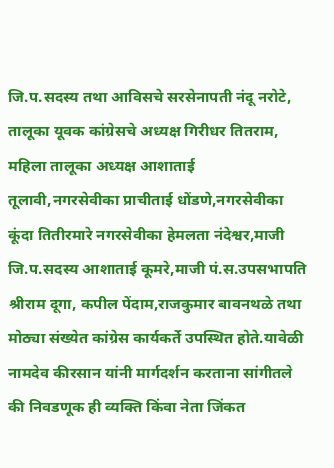जि.प.सदस्य तथा आविसचे सरसेनापती नंदू नरोटे, तालूका यूवक कांग्रेसचे अध्यक्ष गिरीधर तितराम, महिला तालूका अध्यक्ष आशाताई तूलावी,नगरसेवीका प्राचीताई धोंडणे,नगरसेवीका कूंदा तितीरमारे नगरसेवीका हेमलता नंदेश्वर,माजी जि.प.सदस्य आशाताई कूमरे,माजी पं.स.उपसभापति श्रीराम दूगा, कपील पेंदाम,राजकुमार बावनथळे तथा मोठ्या संख्येत कांग्रेस कार्यकर्ते उपस्थित होते.यावेळी नामदेव कीरसान यांनी मार्गदर्शन करताना सांगीतले की निवडणूक ही व्यक्ति किंवा नेता जिंकत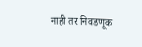नाही तर निवडणूक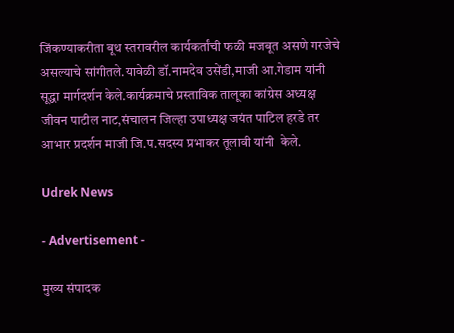जिंकण्याकरीता बूथ स्तरावरील कार्यकर्तांची फळी मजबूत असणे गरजेचे असल्याचे सांगीतले.यावेळी‌ डॉ.नामदेव उसेंडी,माजी आ.गेडाम यांनी सूद्धा मार्गदर्शन केले.कार्यक्रमाचे प्रस्ताविक तालूका कांग्रेस अध्यक्ष जीवन पाटील नाट,संचालन जिल्हा उपाध्यक्ष जयंत पाटिल हरडे तर आभार प्रदर्शन माजी जि.प.सदस्य प्रभाकर तूलावी यांनी  केले.

Udrek News

- Advertisement -

मुख्य संपादक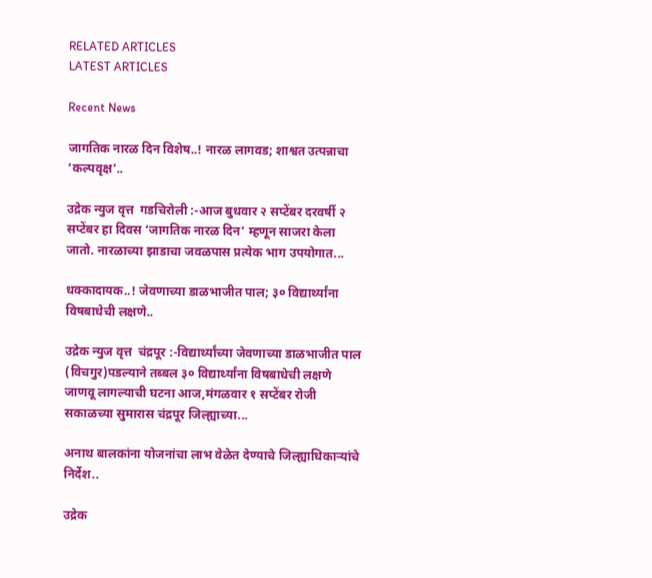RELATED ARTICLES
LATEST ARTICLES

Recent News

जागतिक नारळ दिन विशेष..! नारळ लागवड; शाश्वत उत्पन्नाचा ‘कल्पवृक्ष’..

उद्रेक न्युज वृत्त  गडचिरोली :-आज बुधवार २ सप्टेंबर दरवर्षी २ सप्टेंबर हा दिवस ‘जागतिक नारळ दिन’ म्हणून साजरा केला जातो. नारळाच्या झाडाचा जवळपास प्रत्येक भाग उपयोगात...

धक्कादायक..! जेवणाच्या डाळभाजीत पाल; ३० विद्यार्थ्यांना विषबाधेची लक्षणे..

उद्रेक न्युज वृत्त  चंद्रपूर :-विद्यार्थ्यांच्या जेवणाच्या डाळभाजीत पाल (विचगुर)पडल्याने तब्बल ३० विद्यार्थ्यांना विषबाधेची लक्षणे जाणवू लागल्याची घटना आज,मंगळवार १ सप्टेंबर रोजी सकाळच्या सुमारास चंद्रपूर जिल्ह्याच्या...

अनाथ बालकांना योजनांचा लाभ वेळेत देण्याचे जिल्ह्याधिकाऱ्यांचे निर्देश..

उद्रेक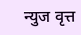न्युज वृत्त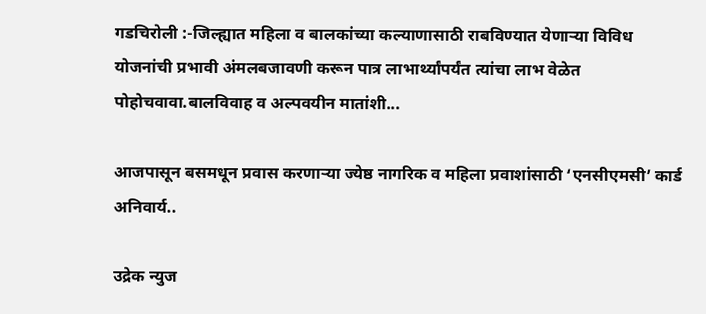गडचिरोली :-जिल्ह्यात महिला व बालकांच्या कल्याणासाठी राबविण्यात येणाऱ्या विविध योजनांची प्रभावी अंमलबजावणी करून पात्र लाभार्थ्यांपर्यंत त्यांचा लाभ वेळेत पोहोचवावा.बालविवाह व अल्पवयीन मातांशी...

आजपासून बसमधून प्रवास करणाऱ्या ज्येष्ठ नागरिक व महिला प्रवाशांसाठी ‘एनसीएमसी’ कार्ड अनिवार्य..

उद्रेक न्युज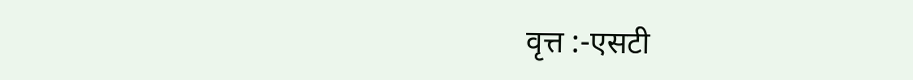वृत्त :-एसटी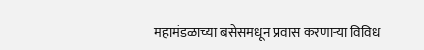महामंडळाच्या बसेसमधून प्रवास करणाऱ्या विविध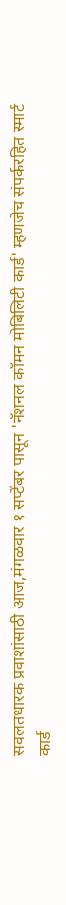सवलतधारक प्रवाशांसाठी आज,मंगळवार १ सप्टेंबर पासून 'नॅशनल कॉमन मोबिलिटी कार्ड' म्हणजेच संपर्करहित स्मार्ट कार्ड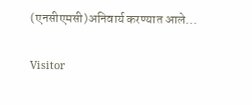(एनसीएमसी)अनिवार्य करण्यात आले...

Visitor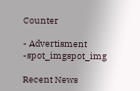Counter

- Advertisment -spot_imgspot_img

Recent News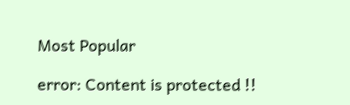Most Popular

error: Content is protected !!